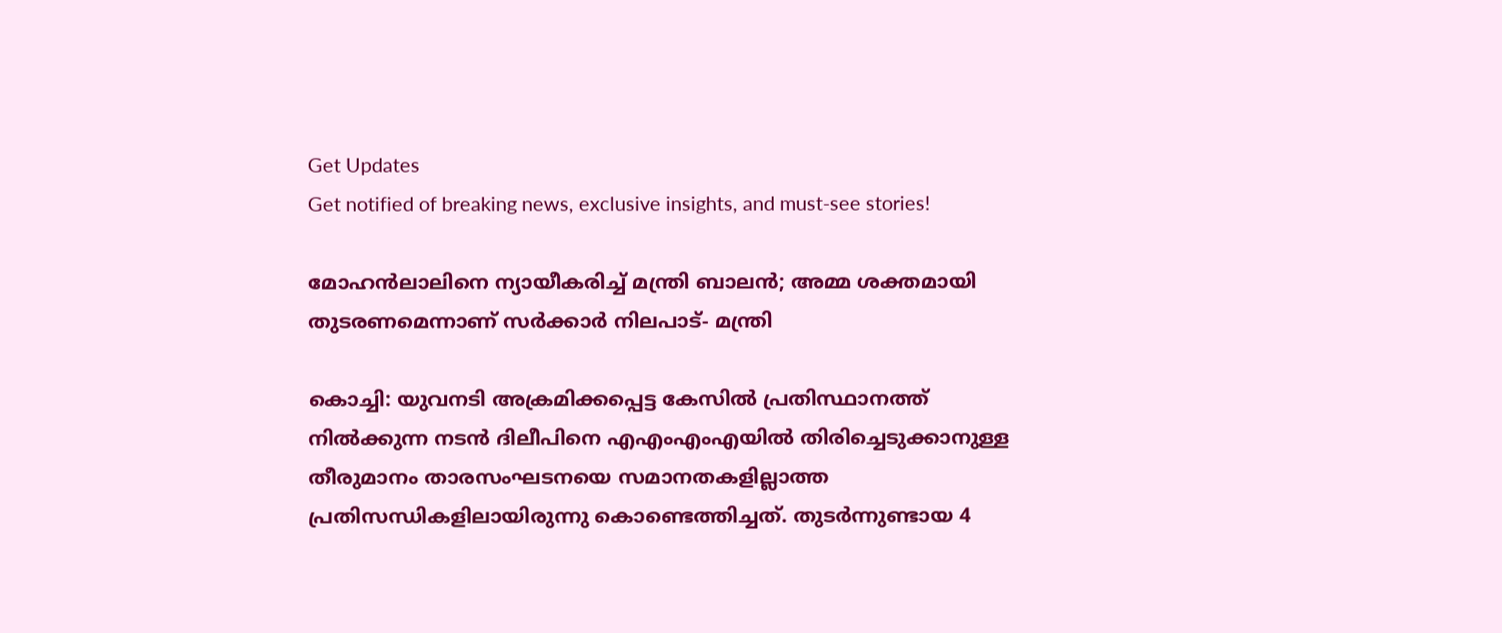Get Updates
Get notified of breaking news, exclusive insights, and must-see stories!

മോഹന്‍ലാലിനെ ന്യായീകരിച്ച് മന്ത്രി ബാലന്‍; അമ്മ ശക്തമായി തുടരണമെന്നാണ് സര്‍ക്കാര്‍ നിലപാട്- മന്ത്രി

കൊച്ചി: യുവനടി അക്രമിക്കപ്പെട്ട കേസില്‍ പ്രതിസ്ഥാനത്ത് നില്‍ക്കുന്ന നടന്‍ ദിലീപിനെ എഎംഎംഎയില്‍ തിരിച്ചെടുക്കാനുള്ള തീരുമാനം താരസംഘടനയെ സമാനതകളില്ലാത്ത പ്രതിസന്ധികളിലായിരുന്നു കൊണ്ടെത്തിച്ചത്. തുടര്‍ന്നുണ്ടായ 4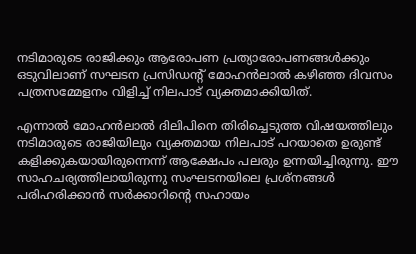നടിമാരുടെ രാജിക്കും ആരോപണ പ്രത്യാരോപണങ്ങള്‍ക്കും ഒടുവിലാണ് സഘടന പ്രസിഡന്റ് മോഹന്‍ലാല്‍ കഴിഞ്ഞ ദിവസം പത്രസമ്മേളനം വിളിച്ച് നിലപാട് വ്യക്തമാക്കിയിത്.

എന്നാല്‍ മോഹന്‍ലാല്‍ ദിലിപിനെ തിരിച്ചെടുത്ത വിഷയത്തിലും നടിമാരുടെ രാജിയിലും വ്യക്തമായ നിലപാട് പറയാതെ ഉരുണ്ട് കളിക്കുകയായിരുന്നെന്ന് ആക്ഷേപം പലരും ഉന്നയിച്ചിരുന്നു. ഈ സാഹചര്യത്തിലായിരുന്നു സംഘടനയിലെ പ്രശ്‌നങ്ങള്‍ പരിഹരിക്കാന്‍ സര്‍ക്കാറിന്റെ സഹായം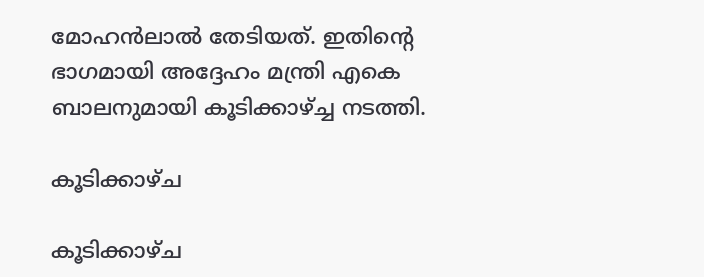മോഹന്‍ലാല്‍ തേടിയത്. ഇതിന്‍റെ ഭാഗമായി അദ്ദേഹം മന്ത്രി എകെ ബാലനുമായി കൂടിക്കാഴ്ച്ച നടത്തി.

കൂടിക്കാഴ്ച

കൂടിക്കാഴ്ച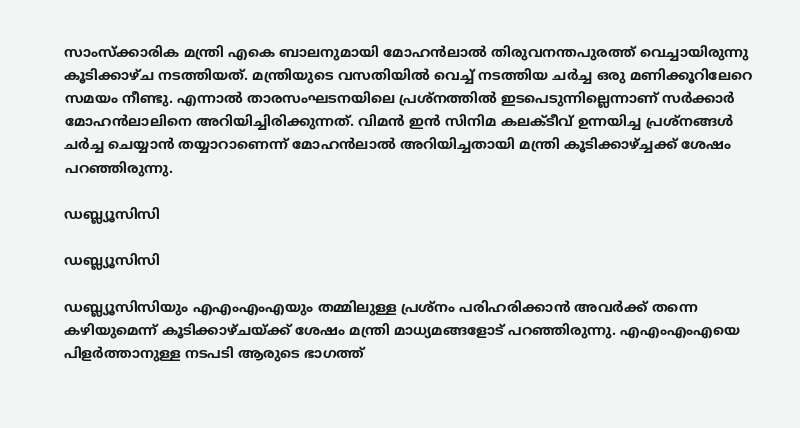സാംസ്‌ക്കാരിക മന്ത്രി എകെ ബാലനുമായി മോഹന്‍ലാല്‍ തിരുവനന്തപുരത്ത് വെച്ചായിരുന്നു കൂടിക്കാഴ്ച നടത്തിയത്. മന്ത്രിയുടെ വസതിയില്‍ വെച്ച് നടത്തിയ ചര്‍ച്ച ഒരു മണിക്കൂറിലേറെ സമയം നീണ്ടു. എന്നാല്‍ താരസംഘടനയിലെ പ്രശ്നത്തില്‍ ഇടപെടുന്നില്ലെന്നാണ് സര്‍ക്കാര്‍ മോഹന്‍ലാലിനെ അറിയിച്ചിരിക്കുന്നത്. വിമന്‍ ഇന്‍ സിനിമ കലക്ടീവ് ഉന്നയിച്ച പ്രശ്നങ്ങള്‍ ചര്‍ച്ച ചെയ്യാന്‍ തയ്യാറാണെന്ന് മോഹന്‍ലാല്‍ അറിയിച്ചതായി മന്ത്രി കൂടിക്കാഴ്ച്ചക്ക് ശേഷം പറഞ്ഞിരുന്നു.

ഡബ്ല്യൂസിസി

ഡബ്ല്യൂസിസി

ഡബ്ല്യൂസിസിയും എഎംഎംഎയും തമ്മിലുള്ള പ്രശ്നം പരിഹരിക്കാന്‍ അവര്‍ക്ക് തന്നെ കഴിയുമെന്ന് കൂടിക്കാഴ്ചയ്ക്ക് ശേഷം മന്ത്രി മാധ്യമങ്ങളോട് പറഞ്ഞിരുന്നു. എഎംഎംഎയെ പിളര്‍ത്താനുള്ള നടപടി ആരുടെ ഭാഗത്ത്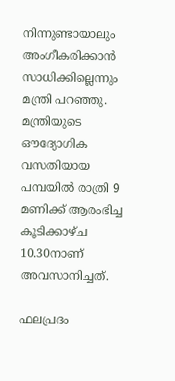നിന്നുണ്ടായാലും അംഗീകരിക്കാന്‍ സാധിക്കില്ലെന്നും മന്ത്രി പറഞ്ഞു. മന്ത്രിയുടെ ഔദ്യോഗിക വസതിയായ പമ്പയില്‍ രാത്രി 9 മണിക്ക് ആരംഭിച്ച കൂടിക്കാഴ്ച 10.30നാണ് അവസാനിച്ചത്.

ഫലപ്രദം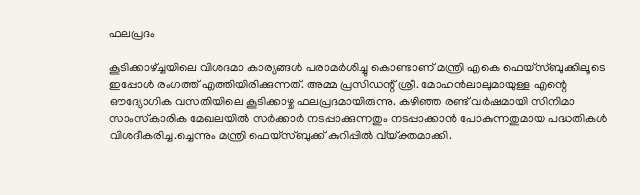ഫലപ്രദം

കൂടിക്കാഴ്ച്ചയിലെ വിശദമാ കാര്യങ്ങള്‍ പരാമര്‍ശിച്ചു കൊണ്ടാണ് മന്ത്രി എകെ ഫെയ്‌സ്ബുക്കിലൂടെ ഇപ്പോള്‍ രംഗത്ത് എത്തിയിരിക്കുന്നത്. അമ്മ പ്രസിഡന്റ് ശ്രീ. മോഹന്‍ലാലുമായുള്ള എന്റെ ഔദ്യോഗിക വസതിയിലെ കൂടിക്കാഴ്ച ഫലപ്രദമായിരുന്നു. കഴിഞ്ഞ രണ്ട് വര്‍ഷമായി സിനിമാ സാംസ്‌കാരിക മേഖലയില്‍ സര്‍ക്കാര്‍ നടപ്പാക്കുന്നതും നടപ്പാക്കാന്‍ പോകുന്നതുമായ പദ്ധതികള്‍ വിശദീകരിച്ച.ച്ചെന്നും മന്ത്രി ഫെയ്‌സ്ബുക്ക് കുറിപ്പില്‍ വ്യ്ക്തമാക്കി.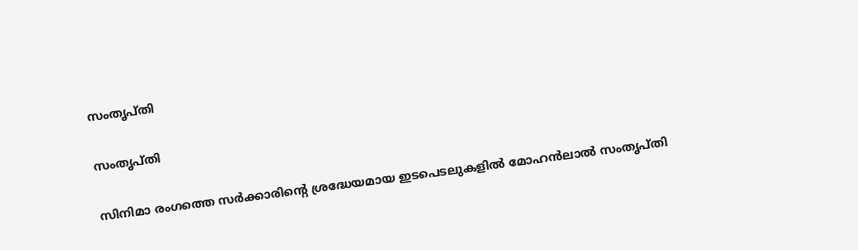സംതൃപ്തി

സംതൃപ്തി

സിനിമാ രംഗത്തെ സര്‍ക്കാരിന്റെ ശ്രദ്ധേയമായ ഇടപെടലുകളില്‍ മോഹന്‍ലാല്‍ സംതൃപ്തി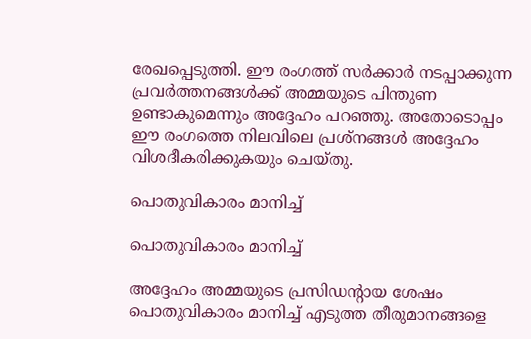രേഖപ്പെടുത്തി. ഈ രംഗത്ത് സര്‍ക്കാര്‍ നടപ്പാക്കുന്ന പ്രവര്‍ത്തനങ്ങള്‍ക്ക് അമ്മയുടെ പിന്തുണ ഉണ്ടാകുമെന്നും അദ്ദേഹം പറഞ്ഞു. അതോടൊപ്പം ഈ രംഗത്തെ നിലവിലെ പ്രശ്‌നങ്ങള്‍ അദ്ദേഹം വിശദീകരിക്കുകയും ചെയ്തു.

പൊതുവികാരം മാനിച്ച്

പൊതുവികാരം മാനിച്ച്

അദ്ദേഹം അമ്മയുടെ പ്രസിഡന്റായ ശേഷം പൊതുവികാരം മാനിച്ച് എടുത്ത തീരുമാനങ്ങളെ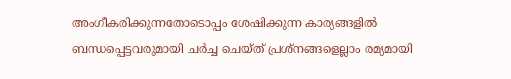അംഗീകരിക്കുന്നതോടൊപ്പം ശേഷിക്കുന്ന കാര്യങ്ങളില്‍ ബന്ധപ്പെട്ടവരുമായി ചര്‍ച്ച ചെയ്ത് പ്രശ്‌നങ്ങളെല്ലാം രമ്യമായി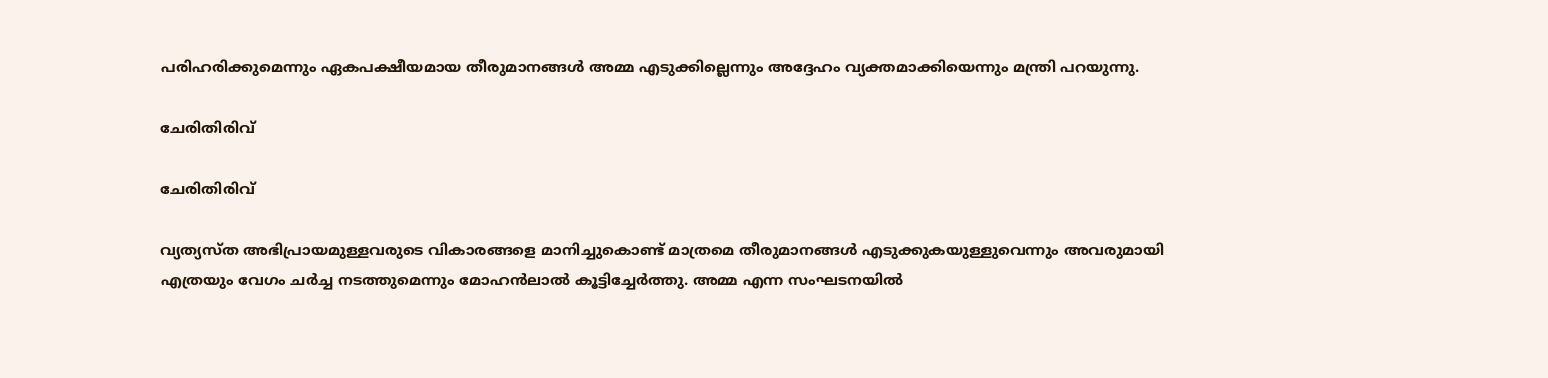പരിഹരിക്കുമെന്നും ഏകപക്ഷീയമായ തീരുമാനങ്ങള്‍ അമ്മ എടുക്കില്ലെന്നും അദ്ദേഹം വ്യക്തമാക്കിയെന്നും മന്ത്രി പറയുന്നു.

ചേരിതിരിവ്

ചേരിതിരിവ്

വ്യത്യസ്ത അഭിപ്രായമുള്ളവരുടെ വികാരങ്ങളെ മാനിച്ചുകൊണ്ട് മാത്രമെ തീരുമാനങ്ങള്‍ എടുക്കുകയുള്ളുവെന്നും അവരുമായി എത്രയും വേഗം ചര്‍ച്ച നടത്തുമെന്നും മോഹന്‍ലാല്‍ കൂട്ടിച്ചേര്‍ത്തു. അമ്മ എന്ന സംഘടനയില്‍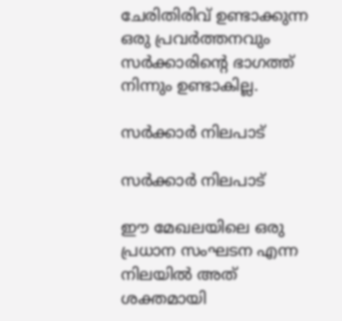ചേരിതിരിവ് ഉണ്ടാക്കുന്ന ഒരു പ്രവര്‍ത്തനവും സര്‍ക്കാരിന്റെ ഭാഗത്ത് നിന്നും ഉണ്ടാകില്ല.

സര്‍ക്കാര്‍ നിലപാട്

സര്‍ക്കാര്‍ നിലപാട്

ഈ മേഖലയിലെ ഒരു പ്രധാന സംഘടന എന്ന നിലയില്‍ അത് ശക്തമായി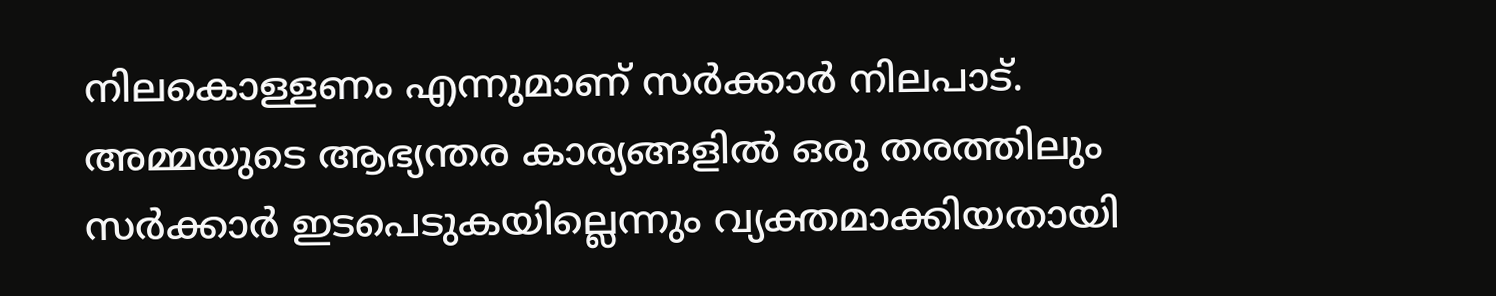നിലകൊള്ളണം എന്നുമാണ് സര്‍ക്കാര്‍ നിലപാട്. അമ്മയുടെ ആഭ്യന്തര കാര്യങ്ങളില്‍ ഒരു തരത്തിലും സര്‍ക്കാര്‍ ഇടപെടുകയില്ലെന്നും വ്യക്തമാക്കിയതായി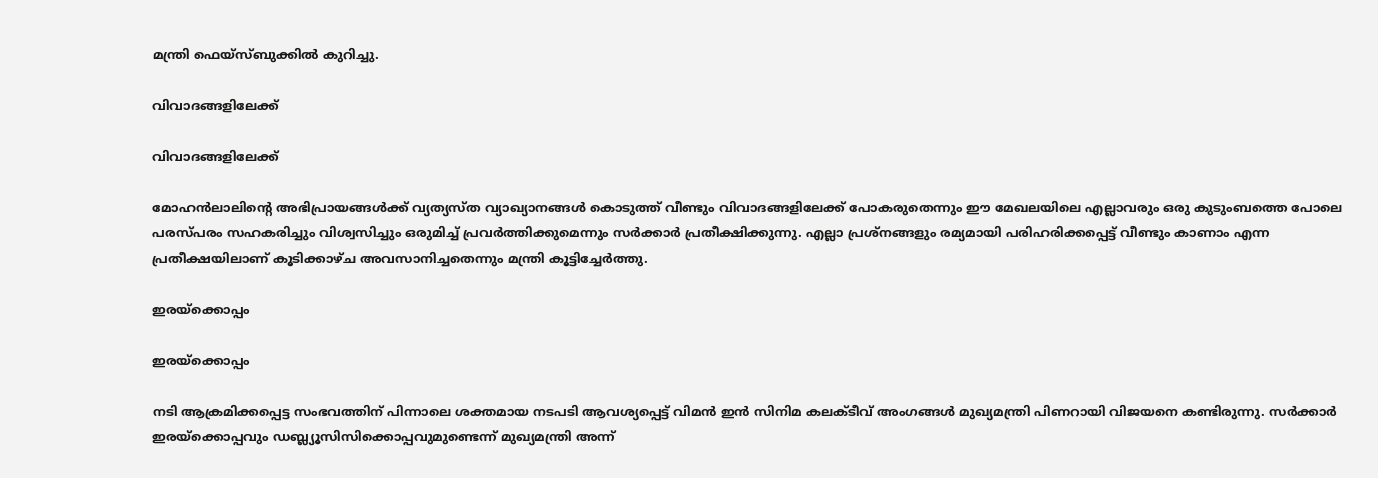മന്ത്രി ഫെയ്‌സ്ബുക്കില്‍ കുറിച്ചു.

വിവാദങ്ങളിലേക്ക്

വിവാദങ്ങളിലേക്ക്

മോഹന്‍ലാലിന്റെ അഭിപ്രായങ്ങള്‍ക്ക് വ്യത്യസ്ത വ്യാഖ്യാനങ്ങള്‍ കൊടുത്ത് വീണ്ടും വിവാദങ്ങളിലേക്ക് പോകരുതെന്നും ഈ മേഖലയിലെ എല്ലാവരും ഒരു കുടുംബത്തെ പോലെ പരസ്പരം സഹകരിച്ചും വിശ്വസിച്ചും ഒരുമിച്ച് പ്രവര്‍ത്തിക്കുമെന്നും സര്‍ക്കാര്‍ പ്രതീക്ഷിക്കുന്നു. എല്ലാ പ്രശ്‌നങ്ങളും രമ്യമായി പരിഹരിക്കപ്പെട്ട് വീണ്ടും കാണാം എന്ന പ്രതീക്ഷയിലാണ് കൂടിക്കാഴ്ച അവസാനിച്ചതെന്നും മന്ത്രി കൂട്ടിച്ചേര്‍ത്തു.

ഇരയ്ക്കൊപ്പം

ഇരയ്ക്കൊപ്പം

നടി ആക്രമിക്കപ്പെട്ട സംഭവത്തിന് പിന്നാലെ ശക്തമായ നടപടി ആവശ്യപ്പെട്ട് വിമന്‍ ഇന്‍ സിനിമ കലക്ടീവ് അംഗങ്ങള്‍ മുഖ്യമന്ത്രി പിണറായി വിജയനെ കണ്ടിരുന്നു. സര്‍ക്കാര്‍ ഇരയ്ക്കൊപ്പവും ഡബ്ല്യൂസിസിക്കൊപ്പവുമുണ്ടെന്ന് മുഖ്യമന്ത്രി അന്ന്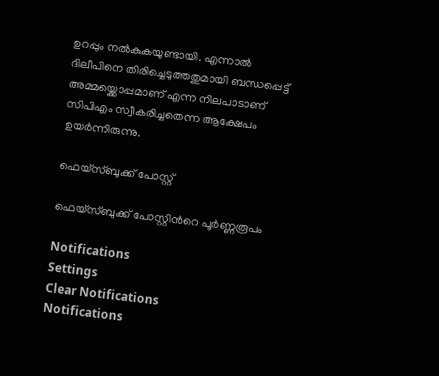ഉറപ്പും നല്‍കുകയുണ്ടായി. എന്നാല്‍ ദിലീപിനെ തിരിച്ചെടുത്തതുമായി ബന്ധപ്പെട്ട് അമ്മയ്ക്കൊപ്പമാണ് എന്ന നിലപാടാണ് സിപിഎം സ്വീകരിച്ചതെന്ന ആക്ഷേപം ഉയര്‍ന്നിരുന്നു.

ഫെയ്സ്ബുക്ക് പോസ്റ്റ്

ഫെയ്സ്ബുക്ക് പോസ്റ്റിന്‍റെ പൂര്‍ണ്ണരൂപം

Notifications
Settings
Clear Notifications
Notifications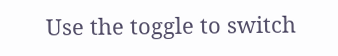Use the toggle to switch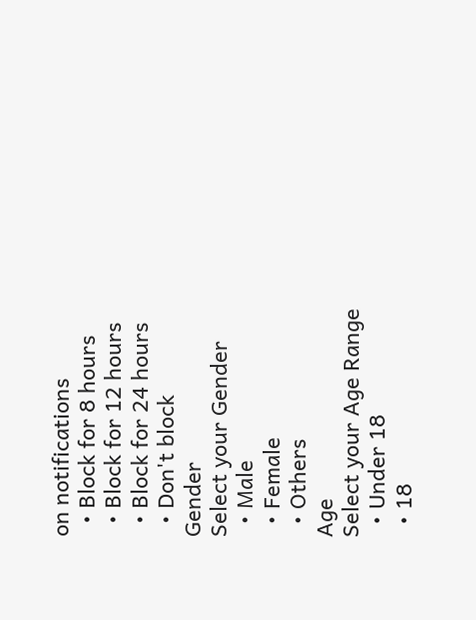on notifications
  • Block for 8 hours
  • Block for 12 hours
  • Block for 24 hours
  • Don't block
Gender
Select your Gender
  • Male
  • Female
  • Others
Age
Select your Age Range
  • Under 18
  • 18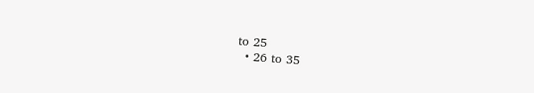to 25
  • 26 to 35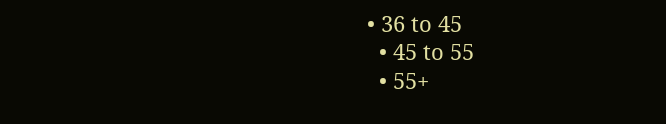• 36 to 45
  • 45 to 55
  • 55+